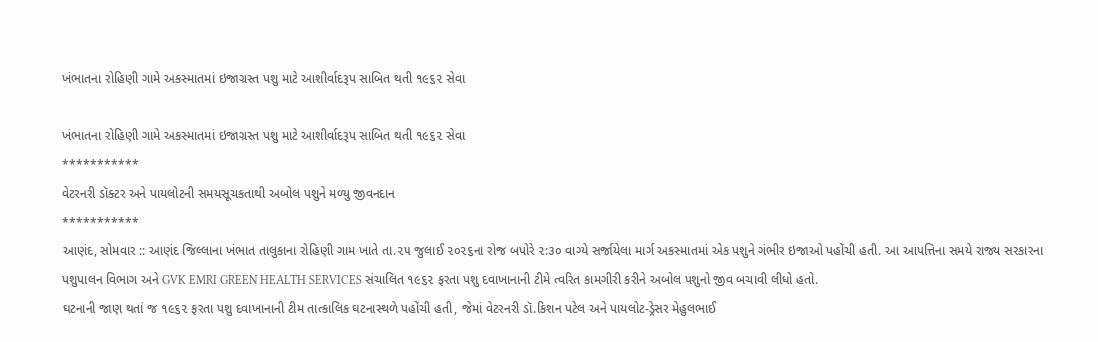ખંભાતના રોહિણી ગામે અકસ્માતમાં ઇજાગ્રસ્ત પશુ માટે આશીર્વાદરૂપ સાબિત થતી ૧૯૬૨ સેવા

ખંભાતના રોહિણી ગામે અકસ્માતમાં ઇજાગ્રસ્ત પશુ માટે આશીર્વાદરૂપ સાબિત થતી ૧૯૬૨ સેવા
***********
વેટરનરી ડૉક્ટર અને પાયલોટની સમયસૂચકતાથી અબોલ પશુને મળ્યુ જીવનદાન
***********
આણંદ, સોમવાર :: આણંદ જિલ્લાના ખંભાત તાલુકાના રોહિણી ગામ ખાતે તા.૨૫ જુલાઈ ૨૦૨૬ના રોજ બપોરે ૨:૩૦ વાગ્યે સર્જાયેલા માર્ગ અકસ્માતમાં એક પશુને ગંભીર ઇજાઓ પહોંચી હતી. આ આપત્તિના સમયે રાજ્ય સરકારના પશુપાલન વિભાગ અને GVK EMRI GREEN HEALTH SERVICES સંચાલિત ૧૯૬૨ ફરતા પશુ દવાખાનાની ટીમે ત્વરિત કામગીરી કરીને અબોલ પશુનો જીવ બચાવી લીધો હતો.
ઘટનાની જાણ થતાં જ ૧૯૬૨ ફરતા પશુ દવાખાનાની ટીમ તાત્કાલિક ઘટનાસ્થળે પહોંચી હતી, જેમાં વેટરનરી ડૉ.કિશન પટેલ અને પાયલોટ-ડ્રેસર મેહુલભાઈ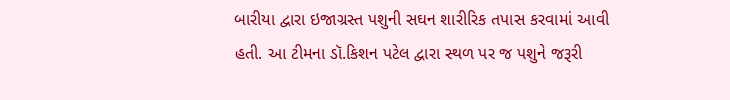બારીયા દ્વારા ઇજાગ્રસ્ત પશુની સઘન શારીરિક તપાસ કરવામાં આવી હતી. આ ટીમના ડૉ.કિશન પટેલ દ્વારા સ્થળ પર જ પશુને જરૂરી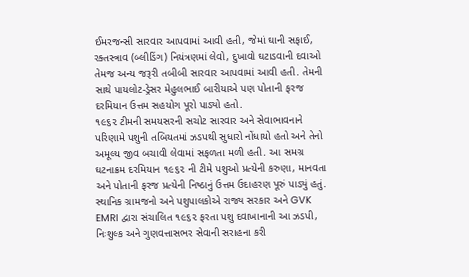ઈમરજન્સી સારવાર આપવામાં આવી હતી, જેમાં ઘાની સફાઈ, રક્તસ્ત્રાવ (બ્લીડિંગ) નિયંત્રણમાં લેવો, દુખાવો ઘટાડવાની દવાઓ તેમજ અન્ય જરૂરી તબીબી સારવાર આપવામાં આવી હતી. તેમની સાથે પાયલોટ-ડ્રેસર મેહુલભાઈ બારીયાએ પણ પોતાની ફરજ દરમિયાન ઉત્તમ સહયોગ પૂરો પાડ્યો હતો.
૧૯૬૨ ટીમની સમયસરની સચોટ સારવાર અને સેવાભાવનાને પરિણામે પશુની તબિયતમાં ઝડપથી સુધારો નોંધાયો હતો અને તેનો અમૂલ્ય જીવ બચાવી લેવામાં સફળતા મળી હતી. આ સમગ્ર ઘટનાક્રમ દરમિયાન ૧૯૬૨ ની ટીમે પશુઓ પ્રત્યેની કરુણા, માનવતા અને પોતાની ફરજ પ્રત્યેની નિષ્ઠાનું ઉત્તમ ઉદાહરણ પૂરું પાડ્યું હતું. સ્થાનિક ગ્રામજનો અને પશુપાલકોએ રાજ્ય સરકાર અને GVK EMRI દ્વારા સંચાલિત ૧૯૬૨ ફરતા પશુ દવાખાનાની આ ઝડપી, નિઃશુલ્ક અને ગુણવત્તાસભર સેવાની સરાહના કરી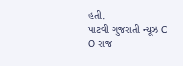હતી.
પાટવી ગુજરાતી ન્યૂઝ C O રાજ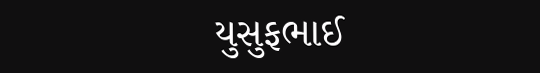યુસુફભાઈ